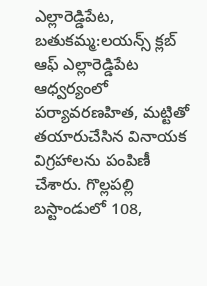ఎల్లారెడ్డిపేట, బతుకమ్మ:లయన్స్ క్లబ్ ఆఫ్ ఎల్లారెడ్డిపేట ఆధ్వర్యంలో పర్యావరణహిత, మట్టితో తయారుచేసిన వినాయక విగ్రహాలను పంపిణీ చేశారు. గొల్లపల్లి బస్టాండులో 108,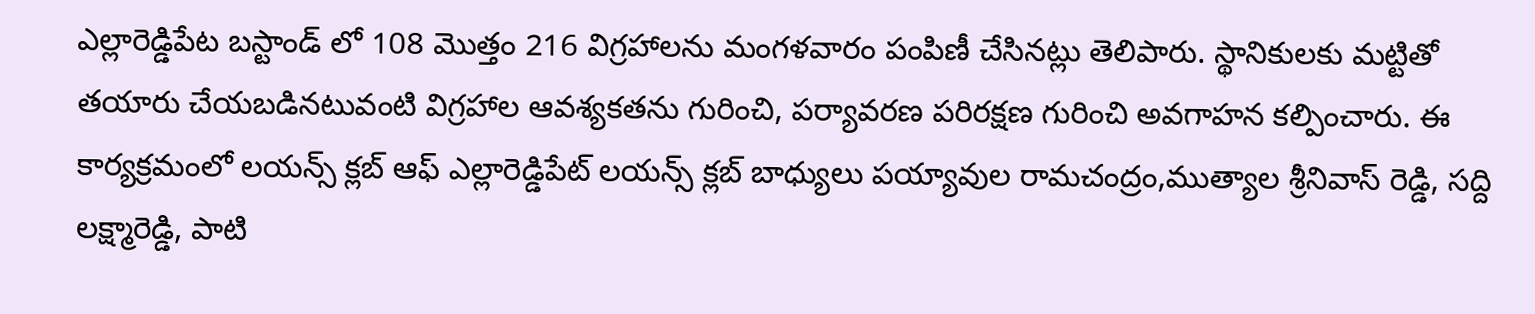ఎల్లారెడ్డిపేట బస్టాండ్ లో 108 మొత్తం 216 విగ్రహాలను మంగళవారం పంపిణీ చేసినట్లు తెలిపారు. స్థానికులకు మట్టితో తయారు చేయబడినటువంటి విగ్రహాల ఆవశ్యకతను గురించి, పర్యావరణ పరిరక్షణ గురించి అవగాహన కల్పించారు. ఈ కార్యక్రమంలో లయన్స్ క్లబ్ ఆఫ్ ఎల్లారెడ్డిపేట్ లయన్స్ క్లబ్ బాధ్యులు పయ్యావుల రామచంద్రం,ముత్యాల శ్రీనివాస్ రెడ్డి, సద్ది లక్ష్మారెడ్డి, పాటి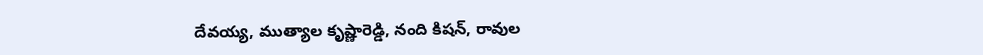దేవయ్య, ముత్యాల కృష్ణారెడ్డి, నంది కిషన్, రావుల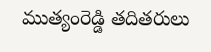ముత్యంరెడ్డి తదితరులు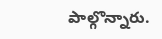పాల్గొన్నారు.